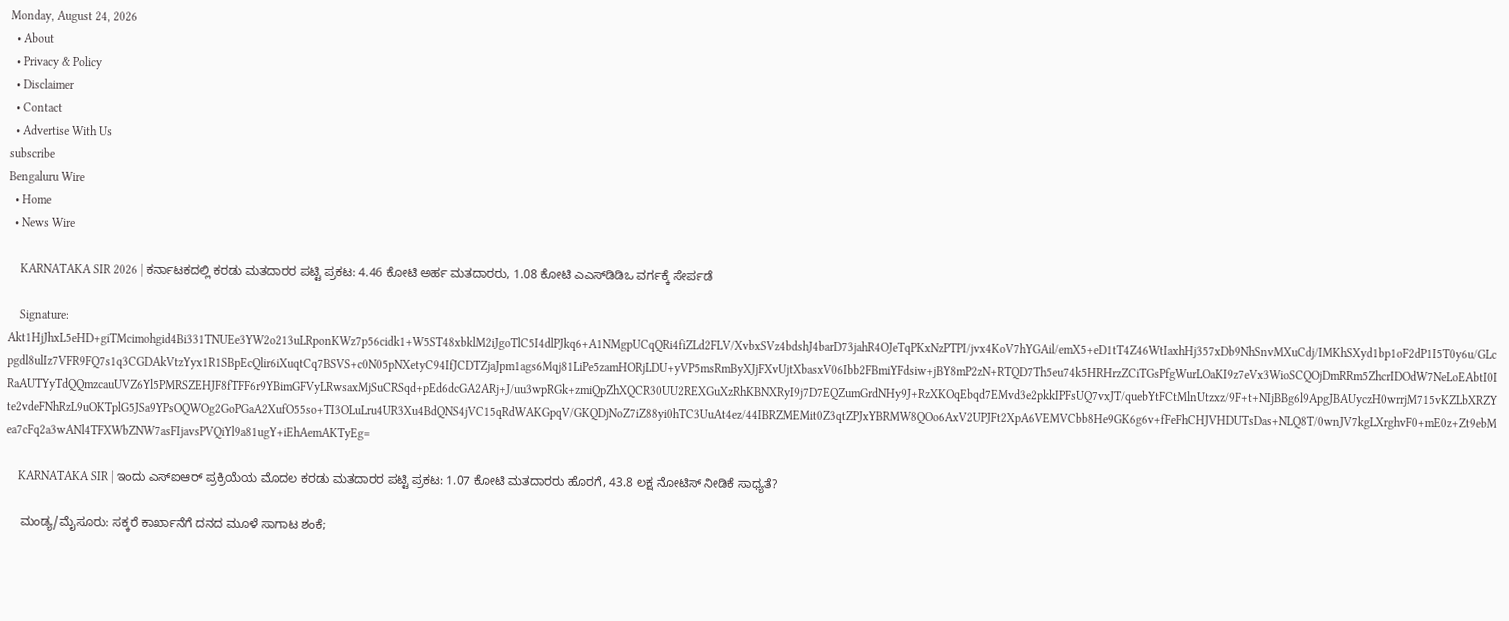Monday, August 24, 2026
  • About
  • Privacy & Policy
  • Disclaimer
  • Contact
  • Advertise With Us
subscribe
Bengaluru Wire
  • Home
  • News Wire

    KARNATAKA SIR 2026 | ಕರ್ನಾಟಕದಲ್ಲಿ ಕರಡು ಮತದಾರರ ಪಟ್ಟಿ ಪ್ರಕಟ: 4.46 ಕೋಟಿ ಅರ್ಹ ಮತದಾರರು, 1.08 ಕೋಟಿ ಎಎಸ್‌ಡಿಡಿಒ ವರ್ಗಕ್ಕೆ ಸೇರ್ಪಡೆ

    Signature: Akt1HjJhxL5eHD+giTMcimohgid4Bi331TNUEe3YW2o213uLRponKWz7p56cidk1+W5ST48xbklM2iJgoTlC5I4dlPJkq6+A1NMgpUCqQRi4fiZLd2FLV/XvbxSVz4bdshJ4barD73jahR4OJeTqPKxNzPTPI/jvx4KoV7hYGAil/emX5+eD1tT4Z46WtIaxhHj357xDb9NhSnvMXuCdj/IMKhSXyd1bp1oF2dP1I5T0y6u/GLcpgdl8ulIz7VFR9FQ7s1q3CGDAkVtzYyx1R1SBpEcQlir6iXuqtCq7BSVS+c0N05pNXetyC94IfJCDTZjaJpm1ags6Mqj81LiPe5zamHORjLDU+yVP5msRmByXJjFXvUjtXbasxV06Ibb2FBmiYFdsiw+jBY8mP2zN+RTQD7Th5eu74k5HRHrzZCiTGsPfgWurLOaKI9z7eVx3WioSCQOjDmRRm5ZhcrIDOdW7NeLoEAbtI0IRaAUTYyTdQQmzcauUVZ6Yl5PMRSZEHJF8fTFF6r9YBimGFVyLRwsaxMjSuCRSqd+pEd6dcGA2ARj+J/uu3wpRGk+zmiQpZhXQCR30UU2REXGuXzRhKBNXRyI9j7D7EQZumGrdNHy9J+RzXKOqEbqd7EMvd3e2pkkIPFsUQ7vxJT/quebYtFCtMlnUtzxz/9F+t+NIjBBg6l9ApgJBAUyczH0wrrjM715vKZLbXRZYte2vdeFNhRzL9uOKTplG5JSa9YPsOQWOg2GoPGaA2XufO55so+TI3OLuLru4UR3Xu4BdQNS4jVC15qRdWAKGpqV/GKQDjNoZ7iZ88yi0hTC3UuAt4ez/44IBRZMEMit0Z3qtZPJxYBRMW8QOo6AxV2UPJFt2XpA6VEMVCbb8He9GK6g6v+fFeFhCHJVHDUTsDas+NLQ8T/0wnJV7kgLXrghvF0+mE0z+Zt9ebMea7cFq2a3wANl4TFXWbZNW7asFIjavsPVQiYl9a81ugY+iEhAemAKTyEg=

    KARNATAKA SIR | ಇಂದು ಎಸ್ಐಆರ್ ಪ್ರಕ್ರಿಯೆಯ ಮೊದಲ ಕರಡು ಮತದಾರರ ಪಟ್ಟಿ ಪ್ರಕಟ: 1.07 ಕೋಟಿ ಮತದಾರರು ಹೊರಗೆ, 43.8 ಲಕ್ಷ ನೋಟಿಸ್ ನೀಡಿಕೆ ಸಾಧ್ಯತೆ?

    ಮಂಡ್ಯ/ಮೈಸೂರು: ಸಕ್ಕರೆ ಕಾರ್ಖಾನೆಗೆ ದನದ ಮೂಳೆ ಸಾಗಾಟ ಶಂಕೆ;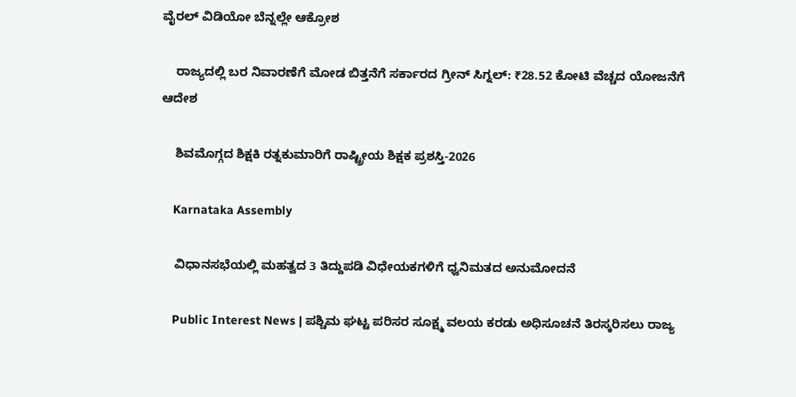ವೈರಲ್ ವಿಡಿಯೋ ಬೆನ್ನಲ್ಲೇ ಆಕ್ರೋಶ

    ರಾಜ್ಯದಲ್ಲಿ ಬರ ನಿವಾರಣೆಗೆ ಮೋಡ ಬಿತ್ತನೆಗೆ ಸರ್ಕಾರದ ಗ್ರೀನ್ ಸಿಗ್ನಲ್: ₹28.52 ಕೋಟಿ ವೆಚ್ಚದ ಯೋಜನೆಗೆ ಆದೇಶ

    ಶಿವಮೊಗ್ಗದ ಶಿಕ್ಷಕಿ ರತ್ನಕುಮಾರಿಗೆ ರಾಷ್ಟ್ರೀಯ ಶಿಕ್ಷಕ ಪ್ರಶಸ್ತಿ-2026

    Karnataka Assembly

    ವಿಧಾನಸಭೆಯಲ್ಲಿ ಮಹತ್ವದ 3 ತಿದ್ದುಪಡಿ ವಿಧೇಯಕಗಳಿಗೆ ಧ್ವನಿಮತದ ಅನುಮೋದನೆ

    Public Interest News | ಪಶ್ಚಿಮ ಘಟ್ಟ ಪರಿಸರ ಸೂಕ್ಷ್ಮ ವಲಯ ಕರಡು ಅಧಿಸೂಚನೆ ತಿರಸ್ಕರಿಸಲು ರಾಜ್ಯ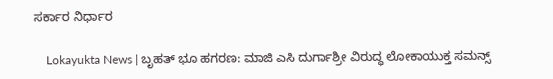ಸರ್ಕಾರ ನಿರ್ಧಾರ

    Lokayukta News | ಬೃಹತ್ ಭೂ ಹಗರಣ: ಮಾಜಿ ಎಸಿ ದುರ್ಗಾಶ್ರೀ ವಿರುದ್ಧ ಲೋಕಾಯುಕ್ತ ಸಮನ್ಸ್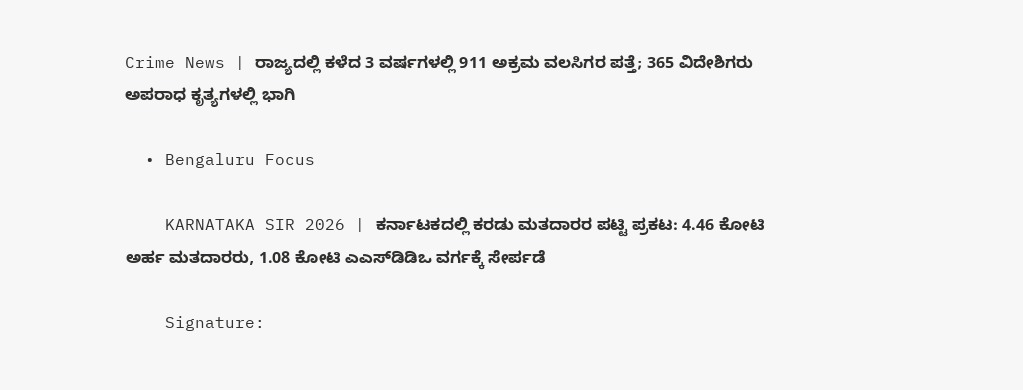Crime News | ರಾಜ್ಯದಲ್ಲಿ ಕಳೆದ 3 ವರ್ಷಗಳಲ್ಲಿ 911 ಅಕ್ರಮ ವಲಸಿಗರ ಪತ್ತೆ; 365 ವಿದೇಶಿಗರು ಅಪರಾಧ ಕೃತ್ಯಗಳಲ್ಲಿ ಭಾಗಿ

  • Bengaluru Focus

    KARNATAKA SIR 2026 | ಕರ್ನಾಟಕದಲ್ಲಿ ಕರಡು ಮತದಾರರ ಪಟ್ಟಿ ಪ್ರಕಟ: 4.46 ಕೋಟಿ ಅರ್ಹ ಮತದಾರರು, 1.08 ಕೋಟಿ ಎಎಸ್‌ಡಿಡಿಒ ವರ್ಗಕ್ಕೆ ಸೇರ್ಪಡೆ

    Signature: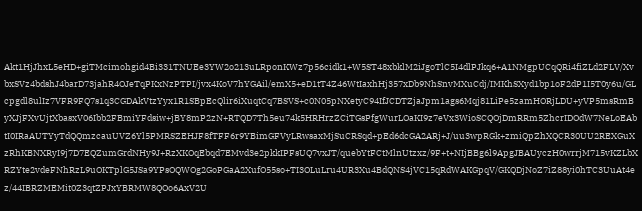Akt1HjJhxL5eHD+giTMcimohgid4Bi331TNUEe3YW2o213uLRponKWz7p56cidk1+W5ST48xbklM2iJgoTlC5I4dlPJkq6+A1NMgpUCqQRi4fiZLd2FLV/XvbxSVz4bdshJ4barD73jahR4OJeTqPKxNzPTPI/jvx4KoV7hYGAil/emX5+eD1tT4Z46WtIaxhHj357xDb9NhSnvMXuCdj/IMKhSXyd1bp1oF2dP1I5T0y6u/GLcpgdl8ulIz7VFR9FQ7s1q3CGDAkVtzYyx1R1SBpEcQlir6iXuqtCq7BSVS+c0N05pNXetyC94IfJCDTZjaJpm1ags6Mqj81LiPe5zamHORjLDU+yVP5msRmByXJjFXvUjtXbasxV06Ibb2FBmiYFdsiw+jBY8mP2zN+RTQD7Th5eu74k5HRHrzZCiTGsPfgWurLOaKI9z7eVx3WioSCQOjDmRRm5ZhcrIDOdW7NeLoEAbtI0IRaAUTYyTdQQmzcauUVZ6Yl5PMRSZEHJF8fTFF6r9YBimGFVyLRwsaxMjSuCRSqd+pEd6dcGA2ARj+J/uu3wpRGk+zmiQpZhXQCR30UU2REXGuXzRhKBNXRyI9j7D7EQZumGrdNHy9J+RzXKOqEbqd7EMvd3e2pkkIPFsUQ7vxJT/quebYtFCtMlnUtzxz/9F+t+NIjBBg6l9ApgJBAUyczH0wrrjM715vKZLbXRZYte2vdeFNhRzL9uOKTplG5JSa9YPsOQWOg2GoPGaA2XufO55so+TI3OLuLru4UR3Xu4BdQNS4jVC15qRdWAKGpqV/GKQDjNoZ7iZ88yi0hTC3UuAt4ez/44IBRZMEMit0Z3qtZPJxYBRMW8QOo6AxV2U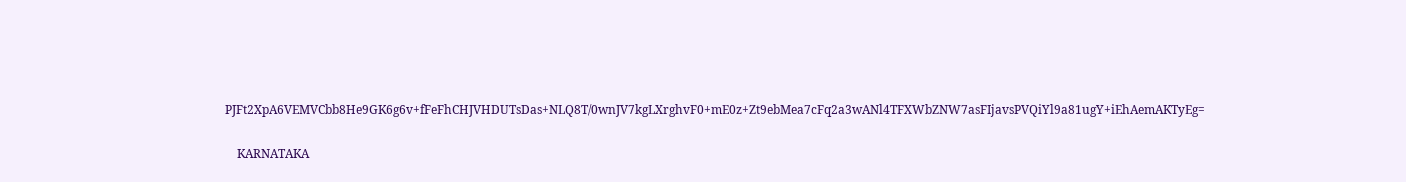PJFt2XpA6VEMVCbb8He9GK6g6v+fFeFhCHJVHDUTsDas+NLQ8T/0wnJV7kgLXrghvF0+mE0z+Zt9ebMea7cFq2a3wANl4TFXWbZNW7asFIjavsPVQiYl9a81ugY+iEhAemAKTyEg=

    KARNATAKA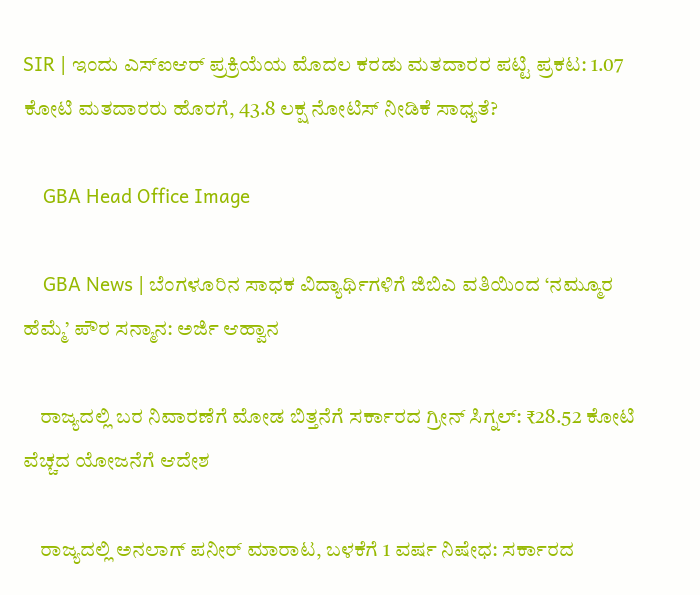SIR | ಇಂದು ಎಸ್ಐಆರ್ ಪ್ರಕ್ರಿಯೆಯ ಮೊದಲ ಕರಡು ಮತದಾರರ ಪಟ್ಟಿ ಪ್ರಕಟ: 1.07 ಕೋಟಿ ಮತದಾರರು ಹೊರಗೆ, 43.8 ಲಕ್ಷ ನೋಟಿಸ್ ನೀಡಿಕೆ ಸಾಧ್ಯತೆ?

    GBA Head Office Image

    GBA News | ಬೆಂಗಳೂರಿನ ಸಾಧಕ ವಿದ್ಯಾರ್ಥಿಗಳಿಗೆ ಜಿಬಿಎ ವತಿಯಿಂದ ‘ನಮ್ಮೂರ ಹೆಮ್ಮೆ’ ಪೌರ ಸನ್ಮಾನ: ಅರ್ಜಿ ಆಹ್ವಾನ

    ರಾಜ್ಯದಲ್ಲಿ ಬರ ನಿವಾರಣೆಗೆ ಮೋಡ ಬಿತ್ತನೆಗೆ ಸರ್ಕಾರದ ಗ್ರೀನ್ ಸಿಗ್ನಲ್: ₹28.52 ಕೋಟಿ ವೆಚ್ಚದ ಯೋಜನೆಗೆ ಆದೇಶ

    ರಾಜ್ಯದಲ್ಲಿ ಅನಲಾಗ್ ಪನೀರ್ ಮಾರಾಟ, ಬಳಕೆಗೆ 1 ವರ್ಷ ನಿಷೇಧ: ಸರ್ಕಾರದ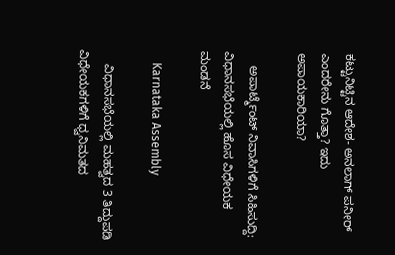ಕಟ್ಟುನಿಟ್ಟಿನ ಆದೇಶ- ಅನಲಾಗ್ ಪನೀರ್ ಎಂದರೇನು ಗೊತ್ತಾ? ಇದು ಅಪಾಯಕಾರಿಯಾ?

    ಅಪಾರ್ಟ್ಮೆಂಟ್ ನಿವಾಸಿಗಳಿಗೆ ಸಿಹಿಸುದ್ದಿ: ವಿಧಾನಸಭೆಯಲ್ಲಿ ಹೊಸ ವಿಧೇಯಕ ಮಂಡನೆ

    Karnataka Assembly

    ವಿಧಾನಸಭೆಯಲ್ಲಿ ಮಹತ್ವದ 3 ತಿದ್ದುಪಡಿ ವಿಧೇಯಕಗಳಿಗೆ ಧ್ವನಿಮತದ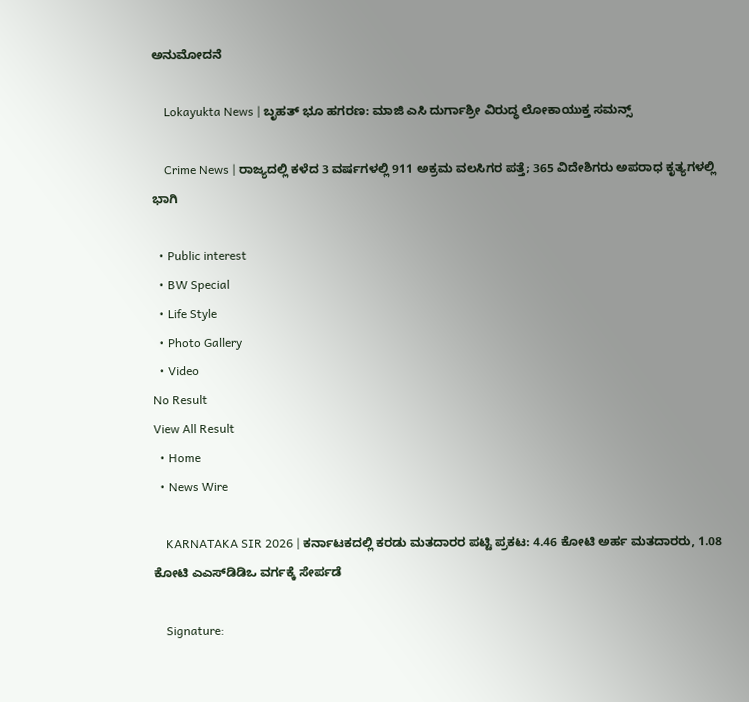ಅನುಮೋದನೆ

    Lokayukta News | ಬೃಹತ್ ಭೂ ಹಗರಣ: ಮಾಜಿ ಎಸಿ ದುರ್ಗಾಶ್ರೀ ವಿರುದ್ಧ ಲೋಕಾಯುಕ್ತ ಸಮನ್ಸ್

    Crime News | ರಾಜ್ಯದಲ್ಲಿ ಕಳೆದ 3 ವರ್ಷಗಳಲ್ಲಿ 911 ಅಕ್ರಮ ವಲಸಿಗರ ಪತ್ತೆ; 365 ವಿದೇಶಿಗರು ಅಪರಾಧ ಕೃತ್ಯಗಳಲ್ಲಿ ಭಾಗಿ

  • Public interest
  • BW Special
  • Life Style
  • Photo Gallery
  • Video
No Result
View All Result
  • Home
  • News Wire

    KARNATAKA SIR 2026 | ಕರ್ನಾಟಕದಲ್ಲಿ ಕರಡು ಮತದಾರರ ಪಟ್ಟಿ ಪ್ರಕಟ: 4.46 ಕೋಟಿ ಅರ್ಹ ಮತದಾರರು, 1.08 ಕೋಟಿ ಎಎಸ್‌ಡಿಡಿಒ ವರ್ಗಕ್ಕೆ ಸೇರ್ಪಡೆ

    Signature: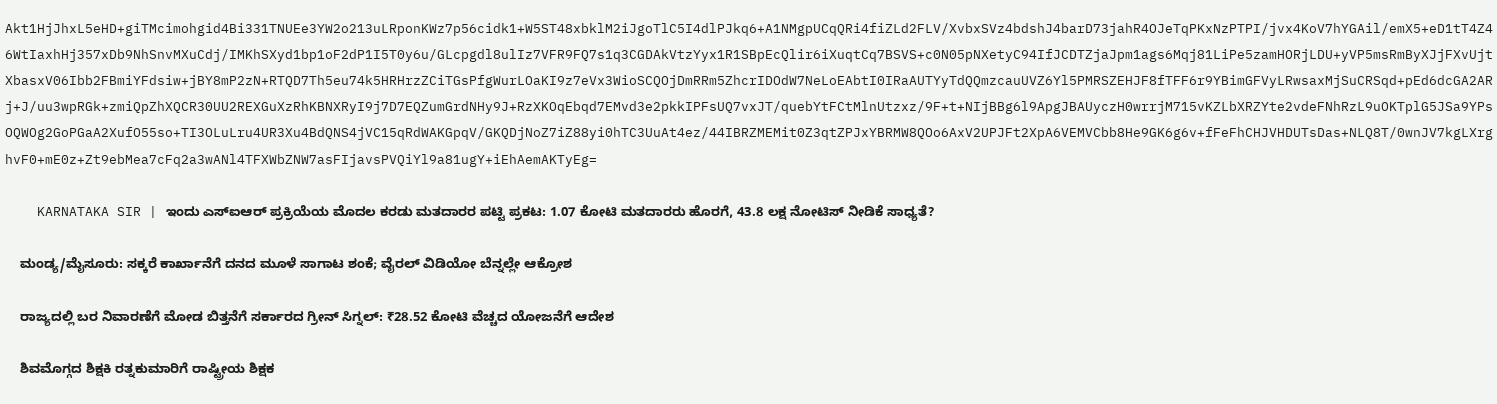Akt1HjJhxL5eHD+giTMcimohgid4Bi331TNUEe3YW2o213uLRponKWz7p56cidk1+W5ST48xbklM2iJgoTlC5I4dlPJkq6+A1NMgpUCqQRi4fiZLd2FLV/XvbxSVz4bdshJ4barD73jahR4OJeTqPKxNzPTPI/jvx4KoV7hYGAil/emX5+eD1tT4Z46WtIaxhHj357xDb9NhSnvMXuCdj/IMKhSXyd1bp1oF2dP1I5T0y6u/GLcpgdl8ulIz7VFR9FQ7s1q3CGDAkVtzYyx1R1SBpEcQlir6iXuqtCq7BSVS+c0N05pNXetyC94IfJCDTZjaJpm1ags6Mqj81LiPe5zamHORjLDU+yVP5msRmByXJjFXvUjtXbasxV06Ibb2FBmiYFdsiw+jBY8mP2zN+RTQD7Th5eu74k5HRHrzZCiTGsPfgWurLOaKI9z7eVx3WioSCQOjDmRRm5ZhcrIDOdW7NeLoEAbtI0IRaAUTYyTdQQmzcauUVZ6Yl5PMRSZEHJF8fTFF6r9YBimGFVyLRwsaxMjSuCRSqd+pEd6dcGA2ARj+J/uu3wpRGk+zmiQpZhXQCR30UU2REXGuXzRhKBNXRyI9j7D7EQZumGrdNHy9J+RzXKOqEbqd7EMvd3e2pkkIPFsUQ7vxJT/quebYtFCtMlnUtzxz/9F+t+NIjBBg6l9ApgJBAUyczH0wrrjM715vKZLbXRZYte2vdeFNhRzL9uOKTplG5JSa9YPsOQWOg2GoPGaA2XufO55so+TI3OLuLru4UR3Xu4BdQNS4jVC15qRdWAKGpqV/GKQDjNoZ7iZ88yi0hTC3UuAt4ez/44IBRZMEMit0Z3qtZPJxYBRMW8QOo6AxV2UPJFt2XpA6VEMVCbb8He9GK6g6v+fFeFhCHJVHDUTsDas+NLQ8T/0wnJV7kgLXrghvF0+mE0z+Zt9ebMea7cFq2a3wANl4TFXWbZNW7asFIjavsPVQiYl9a81ugY+iEhAemAKTyEg=

    KARNATAKA SIR | ಇಂದು ಎಸ್ಐಆರ್ ಪ್ರಕ್ರಿಯೆಯ ಮೊದಲ ಕರಡು ಮತದಾರರ ಪಟ್ಟಿ ಪ್ರಕಟ: 1.07 ಕೋಟಿ ಮತದಾರರು ಹೊರಗೆ, 43.8 ಲಕ್ಷ ನೋಟಿಸ್ ನೀಡಿಕೆ ಸಾಧ್ಯತೆ?

    ಮಂಡ್ಯ/ಮೈಸೂರು: ಸಕ್ಕರೆ ಕಾರ್ಖಾನೆಗೆ ದನದ ಮೂಳೆ ಸಾಗಾಟ ಶಂಕೆ; ವೈರಲ್ ವಿಡಿಯೋ ಬೆನ್ನಲ್ಲೇ ಆಕ್ರೋಶ

    ರಾಜ್ಯದಲ್ಲಿ ಬರ ನಿವಾರಣೆಗೆ ಮೋಡ ಬಿತ್ತನೆಗೆ ಸರ್ಕಾರದ ಗ್ರೀನ್ ಸಿಗ್ನಲ್: ₹28.52 ಕೋಟಿ ವೆಚ್ಚದ ಯೋಜನೆಗೆ ಆದೇಶ

    ಶಿವಮೊಗ್ಗದ ಶಿಕ್ಷಕಿ ರತ್ನಕುಮಾರಿಗೆ ರಾಷ್ಟ್ರೀಯ ಶಿಕ್ಷಕ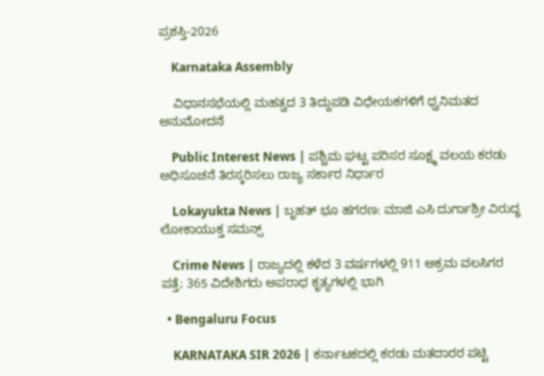ಪ್ರಶಸ್ತಿ-2026

    Karnataka Assembly

    ವಿಧಾನಸಭೆಯಲ್ಲಿ ಮಹತ್ವದ 3 ತಿದ್ದುಪಡಿ ವಿಧೇಯಕಗಳಿಗೆ ಧ್ವನಿಮತದ ಅನುಮೋದನೆ

    Public Interest News | ಪಶ್ಚಿಮ ಘಟ್ಟ ಪರಿಸರ ಸೂಕ್ಷ್ಮ ವಲಯ ಕರಡು ಅಧಿಸೂಚನೆ ತಿರಸ್ಕರಿಸಲು ರಾಜ್ಯ ಸರ್ಕಾರ ನಿರ್ಧಾರ

    Lokayukta News | ಬೃಹತ್ ಭೂ ಹಗರಣ: ಮಾಜಿ ಎಸಿ ದುರ್ಗಾಶ್ರೀ ವಿರುದ್ಧ ಲೋಕಾಯುಕ್ತ ಸಮನ್ಸ್

    Crime News | ರಾಜ್ಯದಲ್ಲಿ ಕಳೆದ 3 ವರ್ಷಗಳಲ್ಲಿ 911 ಅಕ್ರಮ ವಲಸಿಗರ ಪತ್ತೆ; 365 ವಿದೇಶಿಗರು ಅಪರಾಧ ಕೃತ್ಯಗಳಲ್ಲಿ ಭಾಗಿ

  • Bengaluru Focus

    KARNATAKA SIR 2026 | ಕರ್ನಾಟಕದಲ್ಲಿ ಕರಡು ಮತದಾರರ ಪಟ್ಟಿ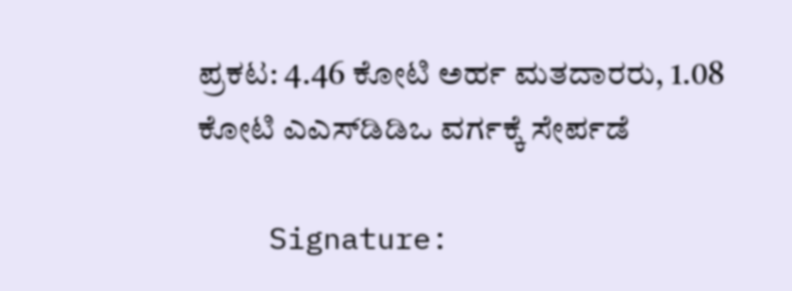ಪ್ರಕಟ: 4.46 ಕೋಟಿ ಅರ್ಹ ಮತದಾರರು, 1.08 ಕೋಟಿ ಎಎಸ್‌ಡಿಡಿಒ ವರ್ಗಕ್ಕೆ ಸೇರ್ಪಡೆ

    Signature: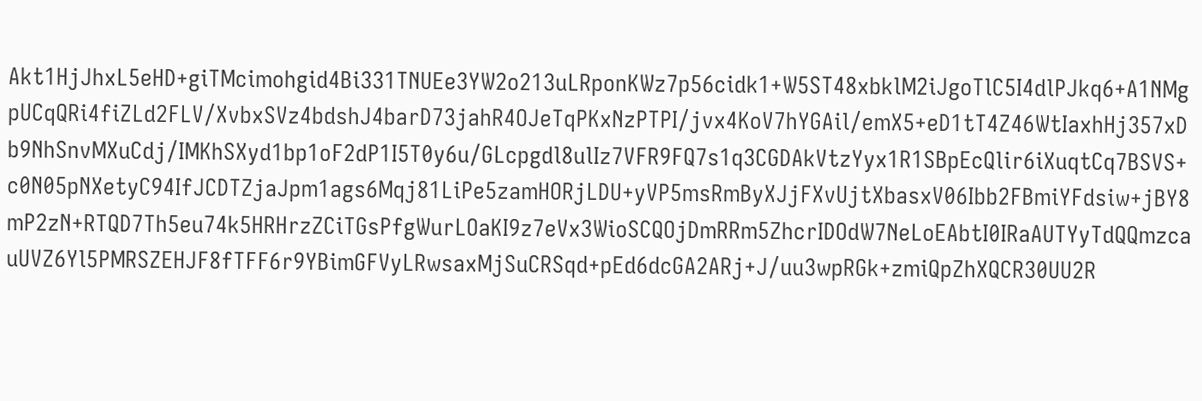Akt1HjJhxL5eHD+giTMcimohgid4Bi331TNUEe3YW2o213uLRponKWz7p56cidk1+W5ST48xbklM2iJgoTlC5I4dlPJkq6+A1NMgpUCqQRi4fiZLd2FLV/XvbxSVz4bdshJ4barD73jahR4OJeTqPKxNzPTPI/jvx4KoV7hYGAil/emX5+eD1tT4Z46WtIaxhHj357xDb9NhSnvMXuCdj/IMKhSXyd1bp1oF2dP1I5T0y6u/GLcpgdl8ulIz7VFR9FQ7s1q3CGDAkVtzYyx1R1SBpEcQlir6iXuqtCq7BSVS+c0N05pNXetyC94IfJCDTZjaJpm1ags6Mqj81LiPe5zamHORjLDU+yVP5msRmByXJjFXvUjtXbasxV06Ibb2FBmiYFdsiw+jBY8mP2zN+RTQD7Th5eu74k5HRHrzZCiTGsPfgWurLOaKI9z7eVx3WioSCQOjDmRRm5ZhcrIDOdW7NeLoEAbtI0IRaAUTYyTdQQmzcauUVZ6Yl5PMRSZEHJF8fTFF6r9YBimGFVyLRwsaxMjSuCRSqd+pEd6dcGA2ARj+J/uu3wpRGk+zmiQpZhXQCR30UU2R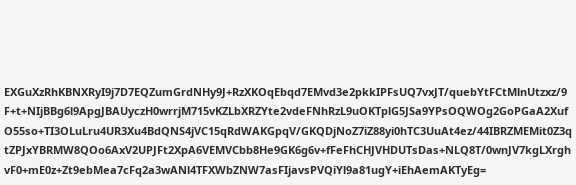EXGuXzRhKBNXRyI9j7D7EQZumGrdNHy9J+RzXKOqEbqd7EMvd3e2pkkIPFsUQ7vxJT/quebYtFCtMlnUtzxz/9F+t+NIjBBg6l9ApgJBAUyczH0wrrjM715vKZLbXRZYte2vdeFNhRzL9uOKTplG5JSa9YPsOQWOg2GoPGaA2XufO55so+TI3OLuLru4UR3Xu4BdQNS4jVC15qRdWAKGpqV/GKQDjNoZ7iZ88yi0hTC3UuAt4ez/44IBRZMEMit0Z3qtZPJxYBRMW8QOo6AxV2UPJFt2XpA6VEMVCbb8He9GK6g6v+fFeFhCHJVHDUTsDas+NLQ8T/0wnJV7kgLXrghvF0+mE0z+Zt9ebMea7cFq2a3wANl4TFXWbZNW7asFIjavsPVQiYl9a81ugY+iEhAemAKTyEg=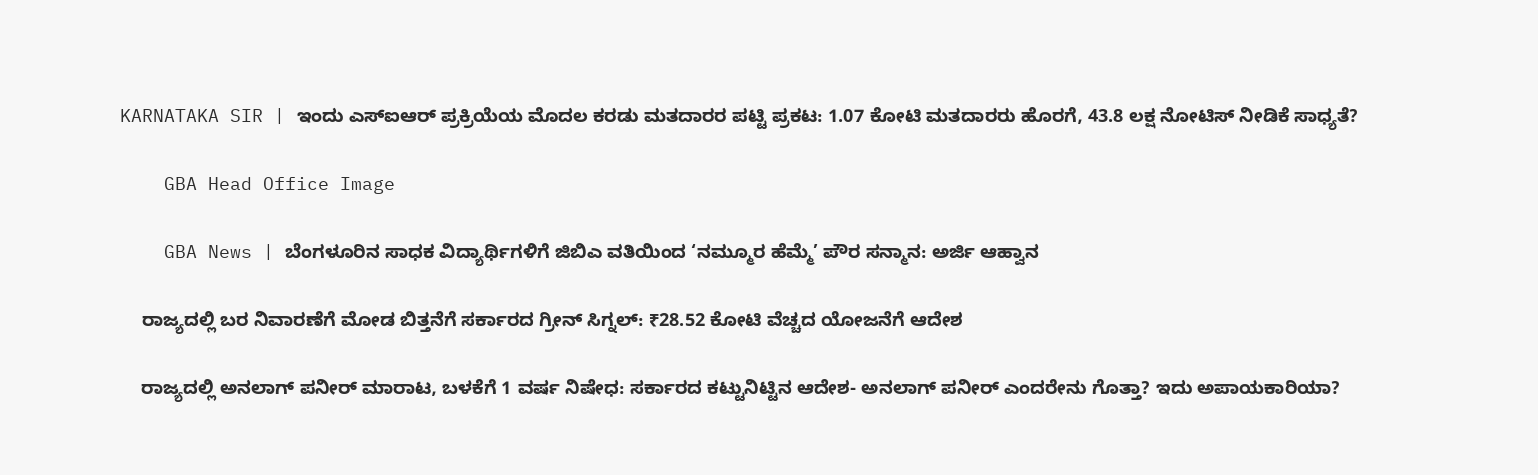KARNATAKA SIR | ಇಂದು ಎಸ್ಐಆರ್ ಪ್ರಕ್ರಿಯೆಯ ಮೊದಲ ಕರಡು ಮತದಾರರ ಪಟ್ಟಿ ಪ್ರಕಟ: 1.07 ಕೋಟಿ ಮತದಾರರು ಹೊರಗೆ, 43.8 ಲಕ್ಷ ನೋಟಿಸ್ ನೀಡಿಕೆ ಸಾಧ್ಯತೆ?

    GBA Head Office Image

    GBA News | ಬೆಂಗಳೂರಿನ ಸಾಧಕ ವಿದ್ಯಾರ್ಥಿಗಳಿಗೆ ಜಿಬಿಎ ವತಿಯಿಂದ ‘ನಮ್ಮೂರ ಹೆಮ್ಮೆ’ ಪೌರ ಸನ್ಮಾನ: ಅರ್ಜಿ ಆಹ್ವಾನ

    ರಾಜ್ಯದಲ್ಲಿ ಬರ ನಿವಾರಣೆಗೆ ಮೋಡ ಬಿತ್ತನೆಗೆ ಸರ್ಕಾರದ ಗ್ರೀನ್ ಸಿಗ್ನಲ್: ₹28.52 ಕೋಟಿ ವೆಚ್ಚದ ಯೋಜನೆಗೆ ಆದೇಶ

    ರಾಜ್ಯದಲ್ಲಿ ಅನಲಾಗ್ ಪನೀರ್ ಮಾರಾಟ, ಬಳಕೆಗೆ 1 ವರ್ಷ ನಿಷೇಧ: ಸರ್ಕಾರದ ಕಟ್ಟುನಿಟ್ಟಿನ ಆದೇಶ- ಅನಲಾಗ್ ಪನೀರ್ ಎಂದರೇನು ಗೊತ್ತಾ? ಇದು ಅಪಾಯಕಾರಿಯಾ?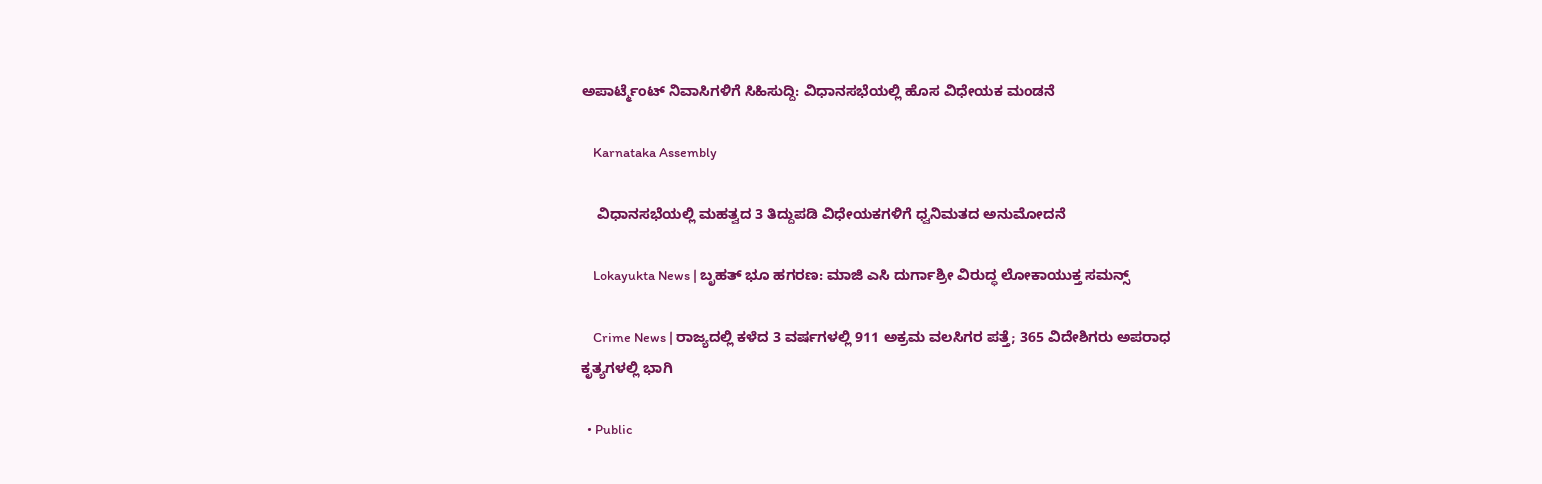ಅಪಾರ್ಟ್ಮೆಂಟ್ ನಿವಾಸಿಗಳಿಗೆ ಸಿಹಿಸುದ್ದಿ: ವಿಧಾನಸಭೆಯಲ್ಲಿ ಹೊಸ ವಿಧೇಯಕ ಮಂಡನೆ

    Karnataka Assembly

    ವಿಧಾನಸಭೆಯಲ್ಲಿ ಮಹತ್ವದ 3 ತಿದ್ದುಪಡಿ ವಿಧೇಯಕಗಳಿಗೆ ಧ್ವನಿಮತದ ಅನುಮೋದನೆ

    Lokayukta News | ಬೃಹತ್ ಭೂ ಹಗರಣ: ಮಾಜಿ ಎಸಿ ದುರ್ಗಾಶ್ರೀ ವಿರುದ್ಧ ಲೋಕಾಯುಕ್ತ ಸಮನ್ಸ್

    Crime News | ರಾಜ್ಯದಲ್ಲಿ ಕಳೆದ 3 ವರ್ಷಗಳಲ್ಲಿ 911 ಅಕ್ರಮ ವಲಸಿಗರ ಪತ್ತೆ; 365 ವಿದೇಶಿಗರು ಅಪರಾಧ ಕೃತ್ಯಗಳಲ್ಲಿ ಭಾಗಿ

  • Public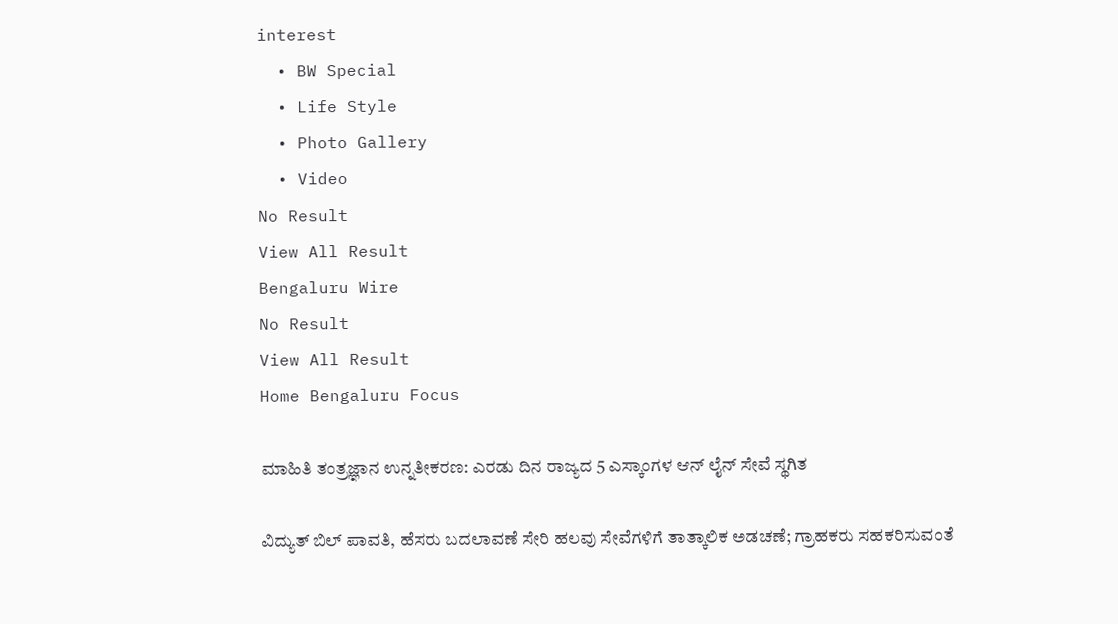interest
  • BW Special
  • Life Style
  • Photo Gallery
  • Video
No Result
View All Result
Bengaluru Wire
No Result
View All Result
Home Bengaluru Focus

ಮಾಹಿತಿ ತಂತ್ರಜ್ಞಾನ ಉನ್ನತೀಕರಣ: ಎರಡು ದಿನ ರಾಜ್ಯದ 5 ಎಸ್ಕಾಂಗಳ ಆನ್‌ ಲೈನ್‌ ಸೇವೆ ಸ್ಥಗಿತ

ವಿದ್ಯುತ್ ಬಿಲ್ ಪಾವತಿ, ಹೆಸರು ಬದಲಾವಣೆ ಸೇರಿ ಹಲವು ಸೇವೆಗಳಿಗೆ ತಾತ್ಕಾಲಿಕ ಅಡಚಣೆ; ಗ್ರಾಹಕರು ಸಹಕರಿಸುವಂತೆ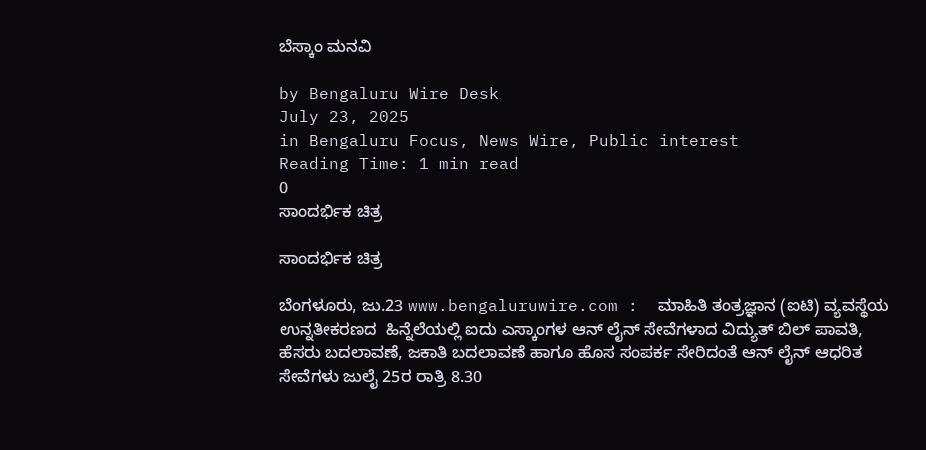ಬೆಸ್ಕಾಂ ಮನವಿ

by Bengaluru Wire Desk
July 23, 2025
in Bengaluru Focus, News Wire, Public interest
Reading Time: 1 min read
0
ಸಾಂದರ್ಭಿಕ ಚಿತ್ರ

ಸಾಂದರ್ಭಿಕ ಚಿತ್ರ

ಬೆಂಗಳೂರು, ಜು.23 www.bengaluruwire.com :  ಮಾಹಿತಿ ತಂತ್ರಜ್ಞಾನ (ಐಟಿ) ವ್ಯವಸ್ಥೆಯ ಉನ್ನತೀಕರಣದ  ಹಿನ್ನೆಲೆಯಲ್ಲಿ ಐದು ಎಸ್ಕಾಂಗಳ ಆನ್‌ ಲೈನ್‌ ಸೇವೆಗಳಾದ ವಿದ್ಯುತ್‌ ಬಿಲ್‌ ಪಾವತಿ, ಹೆಸರು ಬದಲಾವಣೆ, ಜಕಾತಿ ಬದಲಾವಣೆ ಹಾಗೂ ಹೊಸ ಸಂಪರ್ಕ ಸೇರಿದಂತೆ ಆನ್‌ ಲೈನ್‌ ಆಧರಿತ ಸೇವೆಗಳು ಜುಲೈ 25ರ ರಾತ್ರಿ 8.30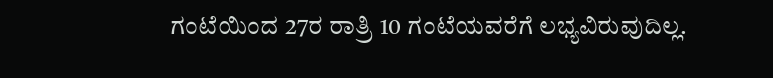ಗಂಟೆಯಿಂದ 27ರ ರಾತ್ರಿ 10 ಗಂಟೆಯವರೆಗೆ ಲಭ್ಯವಿರುವುದಿಲ್ಲ.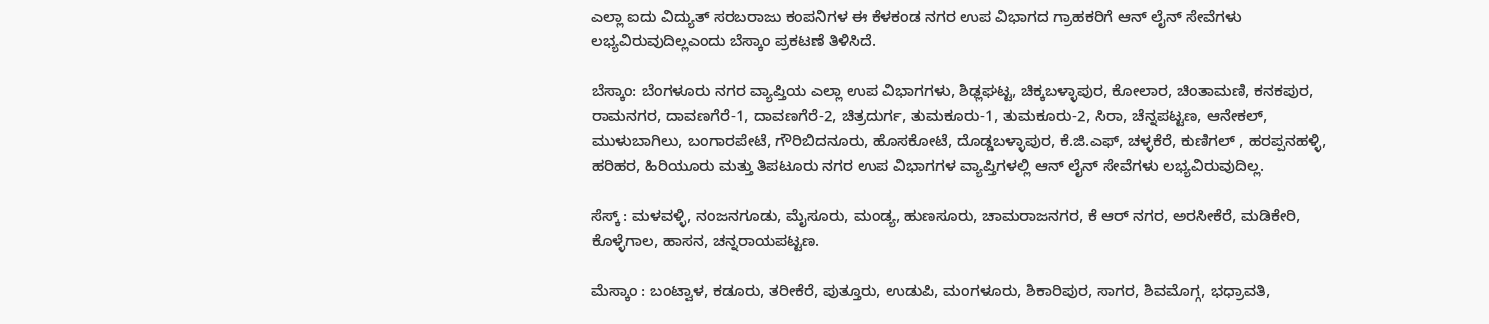ಎಲ್ಲಾ ಐದು ವಿದ್ಯುತ್‌ ಸರಬರಾಜು ಕಂಪನಿಗಳ ಈ ಕೆಳಕಂಡ ನಗರ ಉಪ ವಿಭಾಗದ ಗ್ರಾಹಕರಿಗೆ ಆನ್‌ ಲೈನ್‌ ಸೇವೆಗಳು ಲಭ್ಯವಿರುವುದಿಲ್ಲಎಂದು ಬೆಸ್ಕಾಂ ಪ್ರಕಟಣೆ ತಿಳಿಸಿದೆ.

ಬೆಸ್ಕಾಂ: ಬೆಂಗಳೂರು ನಗರ ವ್ಯಾಪ್ತಿಯ ಎಲ್ಲಾ ಉಪ ವಿಭಾಗಗಳು, ಶಿಢ್ಲಘಟ್ಟ, ಚಿಕ್ಕಬಳ್ಳಾಪುರ, ಕೋಲಾರ, ಚಿಂತಾಮಣಿ, ಕನಕಪುರ, ರಾಮನಗರ, ದಾವಣಗೆರೆ-1, ದಾವಣಗೆರೆ-2, ಚಿತ್ರದುರ್ಗ, ತುಮಕೂರು-1, ತುಮಕೂರು-2, ಸಿರಾ, ಚೆನ್ನಪಟ್ಟಣ, ಆನೇಕಲ್‌, ಮುಳುಬಾಗಿಲು, ಬಂಗಾರಪೇಟೆ, ಗೌರಿಬಿದನೂರು, ಹೊಸಕೋಟೆ, ದೊಡ್ಡಬಳ್ಳಾಪುರ, ಕೆ.ಜಿ.ಎಫ್‌, ಚಳ್ಳಕೆರೆ, ಕುಣಿಗಲ್‌ , ಹರಪ್ಪನಹಳ್ಳಿ, ಹರಿಹರ, ಹಿರಿಯೂರು ಮತ್ತು ತಿಪಟೂರು ನಗರ ಉಪ ವಿಭಾಗಗಳ ವ್ಯಾಪ್ತಿಗಳಲ್ಲಿ ಆನ್‌ ಲೈನ್‌ ಸೇವೆಗಳು ಲಭ್ಯವಿರುವುದಿಲ್ಲ.

ಸೆಸ್ಕ್‌ : ಮಳವಳ್ಳಿ, ನಂಜನಗೂಡು, ಮೈಸೂರು, ಮಂಡ್ಯ, ಹುಣಸೂರು, ಚಾಮರಾಜನಗರ, ಕೆ ಆರ್ ನಗರ, ಅರಸೀಕೆರೆ, ಮಡಿಕೇರಿ, ಕೊಳ್ಳೆಗಾಲ, ಹಾಸನ, ಚನ್ನರಾಯಪಟ್ಟಣ.

ಮೆಸ್ಕಾಂ : ಬಂಟ್ವಾಳ, ಕಡೂರು, ತರೀಕೆರೆ, ಪುತ್ತೂರು, ಉಡುಪಿ, ಮಂಗಳೂರು, ಶಿಕಾರಿಪುರ, ಸಾಗರ, ಶಿವಮೊಗ್ಗ, ಭಧ್ರಾವತಿ,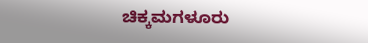ಚಿಕ್ಕಮಗಳೂರು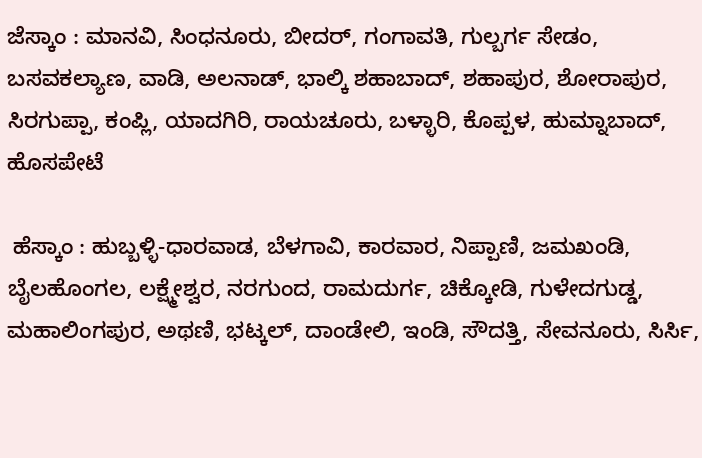ಜೆಸ್ಕಾಂ : ಮಾನವಿ, ಸಿಂಧನೂರು, ಬೀದರ್, ಗಂಗಾವತಿ, ಗುಲ್ಬರ್ಗ ಸೇಡಂ, ಬಸವಕಲ್ಯಾಣ, ವಾಡಿ, ಅಲನಾಡ್, ಭಾಲ್ಕಿ ಶಹಾಬಾದ್, ಶಹಾಪುರ, ಶೋರಾಪುರ, ಸಿರಗುಪ್ಪಾ, ಕಂಪ್ಲಿ, ಯಾದಗಿರಿ, ರಾಯಚೂರು, ಬಳ್ಳಾರಿ, ಕೊಪ್ಪಳ, ಹುಮ್ನಾಬಾದ್‌, ಹೊಸಪೇಟೆ

 ಹೆಸ್ಕಾಂ : ಹುಬ್ಬಳ್ಳಿ-ಧಾರವಾಡ, ಬೆಳಗಾವಿ, ಕಾರವಾರ, ನಿಪ್ಪಾಣಿ, ಜಮಖಂಡಿ, ಬೈಲಹೊಂಗಲ, ಲಕ್ಷ್ಮೇಶ್ವರ, ನರಗುಂದ, ರಾಮದುರ್ಗ, ಚಿಕ್ಕೋಡಿ, ಗುಳೇದಗುಡ್ಡ, ಮಹಾಲಿಂಗಪುರ, ಅಥಣಿ, ಭಟ್ಕಲ್, ದಾಂಡೇಲಿ, ಇಂಡಿ, ಸೌದತ್ತಿ, ಸೇವನೂರು, ಸಿರ್ಸಿ,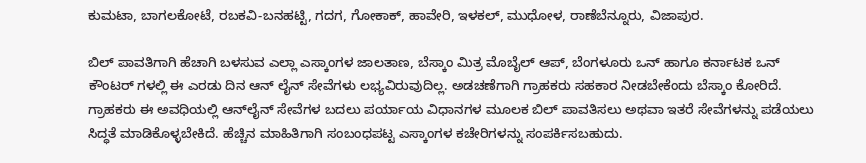ಕುಮಟಾ, ಬಾಗಲಕೋಟೆ, ರಬಕವಿ-ಬನಹಟ್ಟಿ, ಗದಗ, ಗೋಕಾಕ್, ಹಾವೇರಿ, ಇಳಕಲ್‌, ಮುಧೋಳ, ರಾಣೆಬೆನ್ನೂರು, ವಿಜಾಪುರ.

ಬಿಲ್‌ ಪಾವತಿಗಾಗಿ ಹೆಚಾಗಿ ಬಳಸುವ ಎಲ್ಲಾ ಎಸ್ಕಾಂಗಳ ಜಾಲತಾಣ, ಬೆಸ್ಕಾಂ ಮಿತ್ರ ಮೊಬೈಲ್‌ ಆಪ್‌, ಬೆಂಗಳೂರು ಒನ್‌ ಹಾಗೂ ಕರ್ನಾಟಕ ಒನ್‌ ಕೌಂಟರ್‌ ಗಳಲ್ಲಿ ಈ ಎರಡು ದಿನ ಆನ್‌ ಲೈನ್‌ ಸೇವೆಗಳು ಲಭ್ಯವಿರುವುದಿಲ್ಲ. ಅಡಚಣೆಗಾಗಿ ಗ್ರಾಹಕರು ಸಹಕಾರ ನೀಡಬೇಕೆಂದು ಬೆಸ್ಕಾಂ ಕೋರಿದೆ. ಗ್ರಾಹಕರು ಈ ಅವಧಿಯಲ್ಲಿ ಆನ್‌ಲೈನ್ ಸೇವೆಗಳ ಬದಲು ಪರ್ಯಾಯ ವಿಧಾನಗಳ ಮೂಲಕ ಬಿಲ್ ಪಾವತಿಸಲು ಅಥವಾ ಇತರೆ ಸೇವೆಗಳನ್ನು ಪಡೆಯಲು ಸಿದ್ಧತೆ ಮಾಡಿಕೊಳ್ಳಬೇಕಿದೆ. ಹೆಚ್ಚಿನ ಮಾಹಿತಿಗಾಗಿ ಸಂಬಂಧಪಟ್ಟ ಎಸ್ಕಾಂಗಳ ಕಚೇರಿಗಳನ್ನು ಸಂಪರ್ಕಿಸಬಹುದು.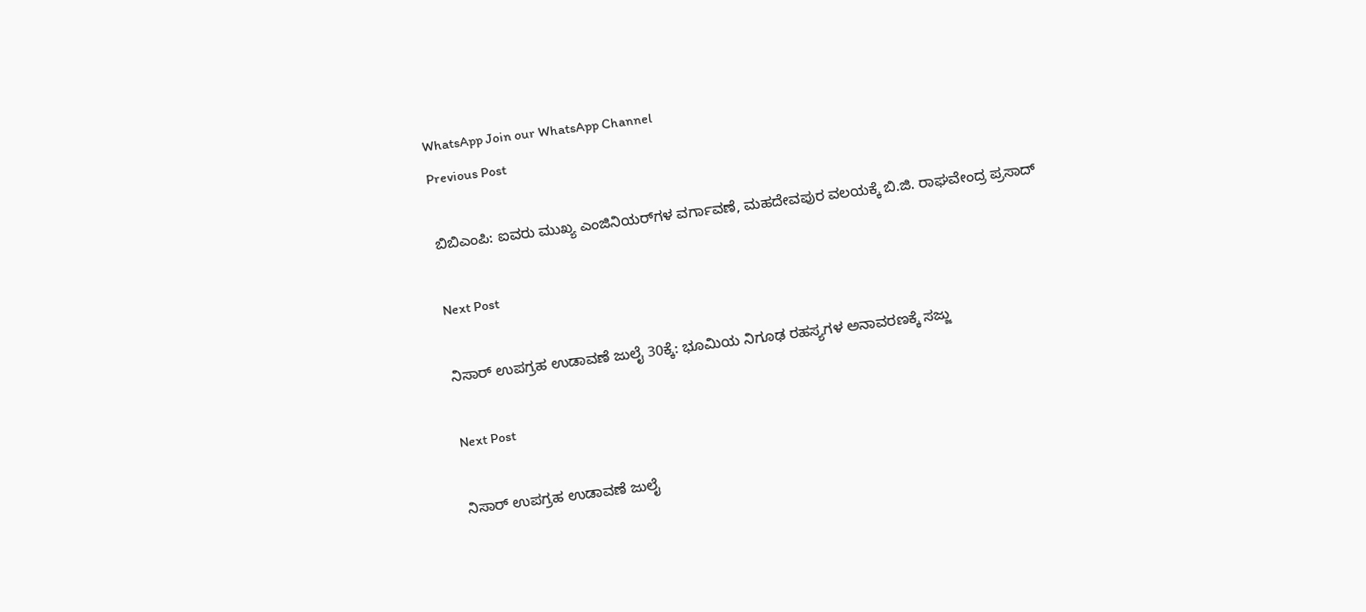WhatsApp Join our WhatsApp Channel
Previous Post

ಬಿಬಿಎಂಪಿ: ಐವರು ಮುಖ್ಯ ಎಂಜಿನಿಯರ್‌ಗಳ ವರ್ಗಾವಣೆ, ಮಹದೇವಪುರ ವಲಯಕ್ಕೆ ಬಿ.ಜಿ. ರಾಘವೇಂದ್ರ ಪ್ರಸಾದ್

Next Post

ನಿಸಾರ್ ಉಪಗ್ರಹ ಉಡಾವಣೆ ಜುಲೈ 30ಕ್ಕೆ: ಭೂಮಿಯ ನಿಗೂಢ ರಹಸ್ಯಗಳ ಅನಾವರಣಕ್ಕೆ ಸಜ್ಜು

Next Post

ನಿಸಾರ್ ಉಪಗ್ರಹ ಉಡಾವಣೆ ಜುಲೈ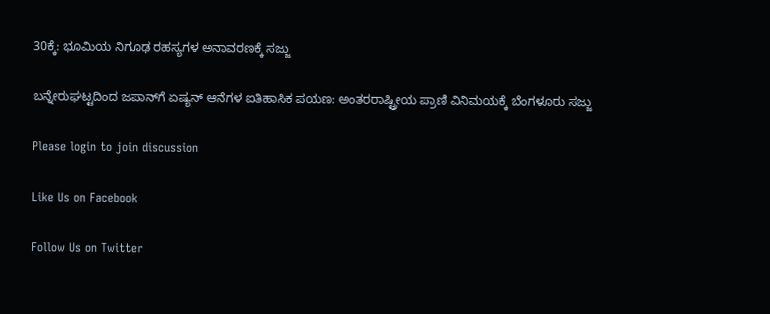30ಕ್ಕೆ: ಭೂಮಿಯ ನಿಗೂಢ ರಹಸ್ಯಗಳ ಅನಾವರಣಕ್ಕೆ ಸಜ್ಜು

ಬನ್ನೇರುಘಟ್ಟದಿಂದ ಜಪಾನ್‌ಗೆ ಏಷ್ಯನ್ ಆನೆಗಳ ಐತಿಹಾಸಿಕ ಪಯಣ: ಅಂತರರಾಷ್ಟ್ರೀಯ ಪ್ರಾಣಿ ವಿನಿಮಯಕ್ಕೆ ಬೆಂಗಳೂರು ಸಜ್ಜು

Please login to join discussion

Like Us on Facebook

Follow Us on Twitter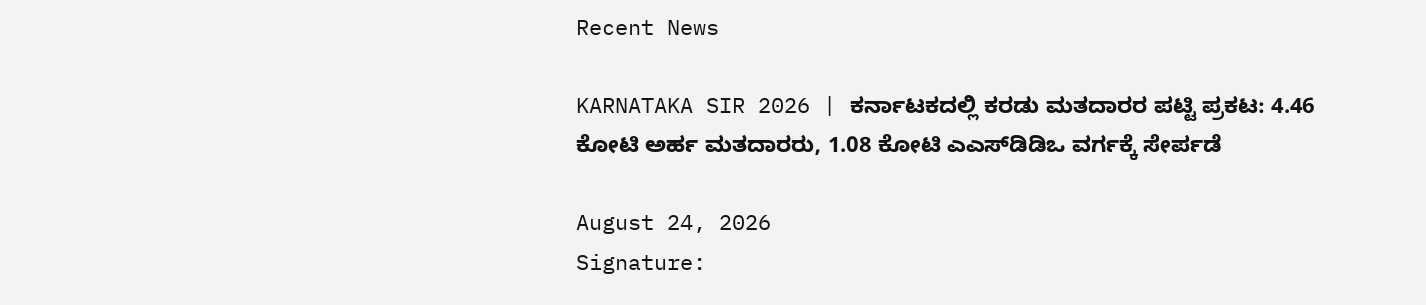Recent News

KARNATAKA SIR 2026 | ಕರ್ನಾಟಕದಲ್ಲಿ ಕರಡು ಮತದಾರರ ಪಟ್ಟಿ ಪ್ರಕಟ: 4.46 ಕೋಟಿ ಅರ್ಹ ಮತದಾರರು, 1.08 ಕೋಟಿ ಎಎಸ್‌ಡಿಡಿಒ ವರ್ಗಕ್ಕೆ ಸೇರ್ಪಡೆ

August 24, 2026
Signature: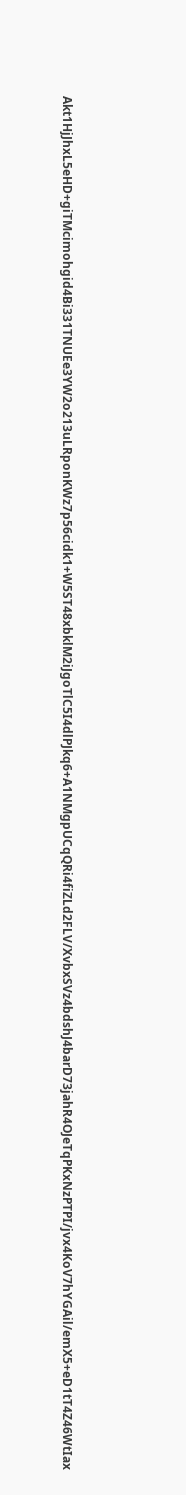Akt1HjJhxL5eHD+giTMcimohgid4Bi331TNUEe3YW2o213uLRponKWz7p56cidk1+W5ST48xbklM2iJgoTlC5I4dlPJkq6+A1NMgpUCqQRi4fiZLd2FLV/XvbxSVz4bdshJ4barD73jahR4OJeTqPKxNzPTPI/jvx4KoV7hYGAil/emX5+eD1tT4Z46WtIax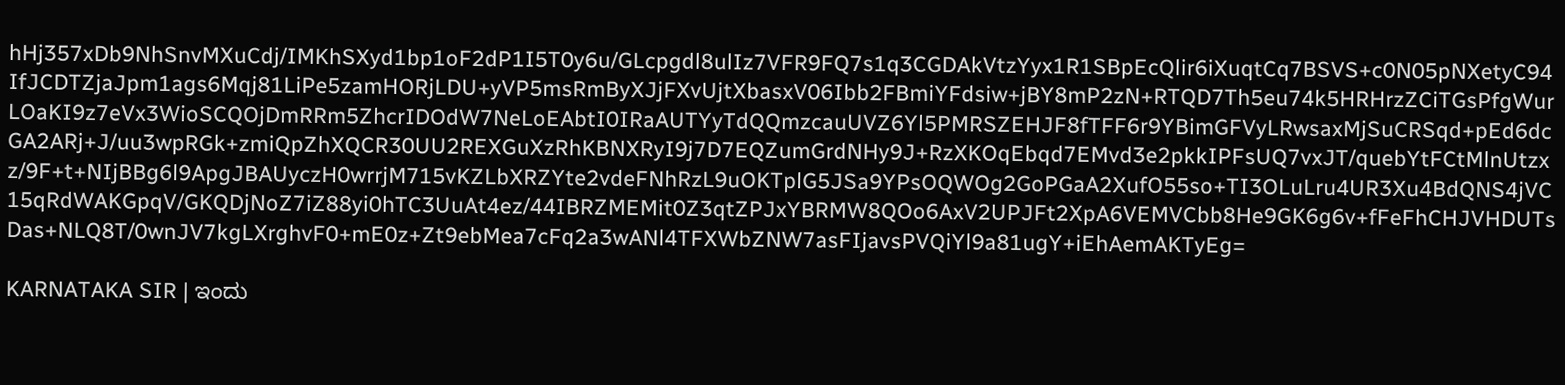hHj357xDb9NhSnvMXuCdj/IMKhSXyd1bp1oF2dP1I5T0y6u/GLcpgdl8ulIz7VFR9FQ7s1q3CGDAkVtzYyx1R1SBpEcQlir6iXuqtCq7BSVS+c0N05pNXetyC94IfJCDTZjaJpm1ags6Mqj81LiPe5zamHORjLDU+yVP5msRmByXJjFXvUjtXbasxV06Ibb2FBmiYFdsiw+jBY8mP2zN+RTQD7Th5eu74k5HRHrzZCiTGsPfgWurLOaKI9z7eVx3WioSCQOjDmRRm5ZhcrIDOdW7NeLoEAbtI0IRaAUTYyTdQQmzcauUVZ6Yl5PMRSZEHJF8fTFF6r9YBimGFVyLRwsaxMjSuCRSqd+pEd6dcGA2ARj+J/uu3wpRGk+zmiQpZhXQCR30UU2REXGuXzRhKBNXRyI9j7D7EQZumGrdNHy9J+RzXKOqEbqd7EMvd3e2pkkIPFsUQ7vxJT/quebYtFCtMlnUtzxz/9F+t+NIjBBg6l9ApgJBAUyczH0wrrjM715vKZLbXRZYte2vdeFNhRzL9uOKTplG5JSa9YPsOQWOg2GoPGaA2XufO55so+TI3OLuLru4UR3Xu4BdQNS4jVC15qRdWAKGpqV/GKQDjNoZ7iZ88yi0hTC3UuAt4ez/44IBRZMEMit0Z3qtZPJxYBRMW8QOo6AxV2UPJFt2XpA6VEMVCbb8He9GK6g6v+fFeFhCHJVHDUTsDas+NLQ8T/0wnJV7kgLXrghvF0+mE0z+Zt9ebMea7cFq2a3wANl4TFXWbZNW7asFIjavsPVQiYl9a81ugY+iEhAemAKTyEg=

KARNATAKA SIR | ಇಂದು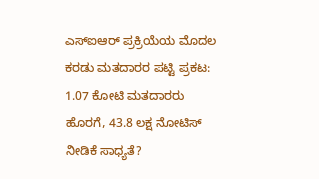ಎಸ್ಐಆರ್ ಪ್ರಕ್ರಿಯೆಯ ಮೊದಲ ಕರಡು ಮತದಾರರ ಪಟ್ಟಿ ಪ್ರಕಟ: 1.07 ಕೋಟಿ ಮತದಾರರು ಹೊರಗೆ, 43.8 ಲಕ್ಷ ನೋಟಿಸ್ ನೀಡಿಕೆ ಸಾಧ್ಯತೆ?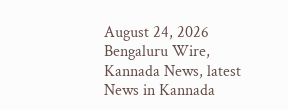August 24, 2026
Bengaluru Wire, Kannada News, latest News in Kannada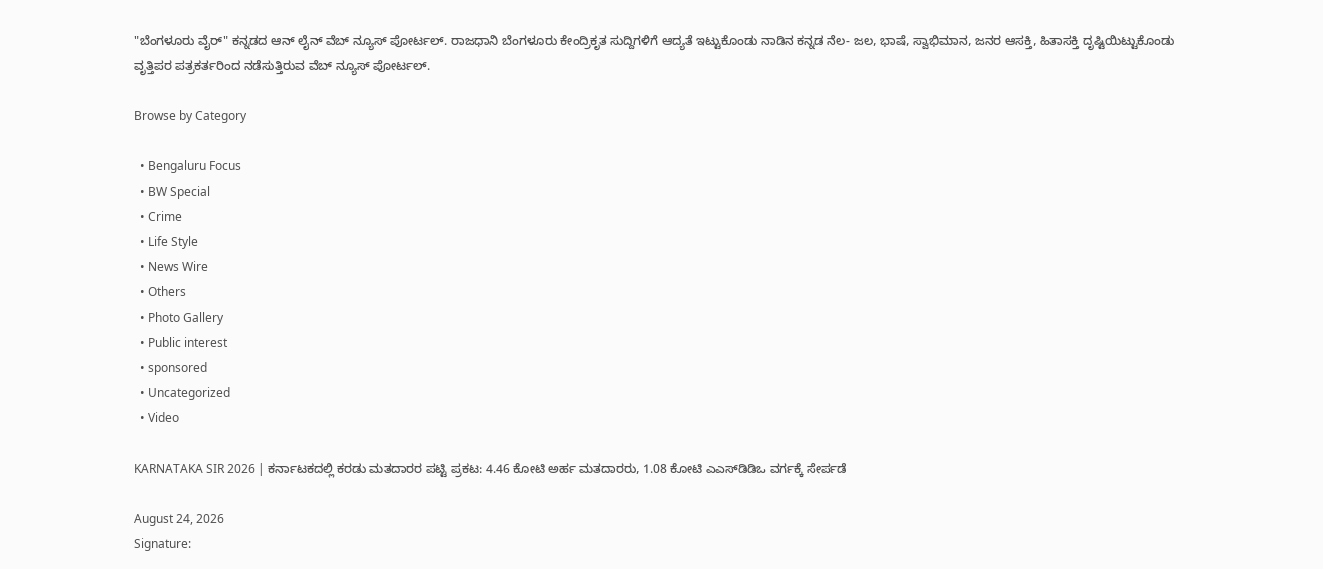"ಬೆಂಗಳೂರು ವೈರ್" ಕನ್ನಡದ ಆನ್ ಲೈನ್ ವೆಬ್ ನ್ಯೂಸ್ ಪೋರ್ಟಲ್. ರಾಜಧಾನಿ ಬೆಂಗಳೂರು ಕೇಂದ್ರಿಕೃತ ಸುದ್ದಿಗಳಿಗೆ ಆದ್ಯತೆ ಇಟ್ಟುಕೊಂಡು ನಾಡಿನ ಕನ್ನಡ ನೆಲ- ಜಲ, ಭಾಷೆ, ಸ್ವಾಭಿಮಾನ, ಜನರ ಆಸಕ್ತಿ, ಹಿತಾಸಕ್ತಿ ದೃಷ್ಟಿಯಿಟ್ಟುಕೊಂಡು ವೃತ್ತಿಪರ ಪತ್ರಕರ್ತರಿಂದ ನಡೆಸುತ್ತಿರುವ ವೆಬ್ ನ್ಯೂಸ್ ಪೋರ್ಟಲ್.

Browse by Category

  • Bengaluru Focus
  • BW Special
  • Crime
  • Life Style
  • News Wire
  • Others
  • Photo Gallery
  • Public interest
  • sponsored
  • Uncategorized
  • Video

KARNATAKA SIR 2026 | ಕರ್ನಾಟಕದಲ್ಲಿ ಕರಡು ಮತದಾರರ ಪಟ್ಟಿ ಪ್ರಕಟ: 4.46 ಕೋಟಿ ಅರ್ಹ ಮತದಾರರು, 1.08 ಕೋಟಿ ಎಎಸ್‌ಡಿಡಿಒ ವರ್ಗಕ್ಕೆ ಸೇರ್ಪಡೆ

August 24, 2026
Signature: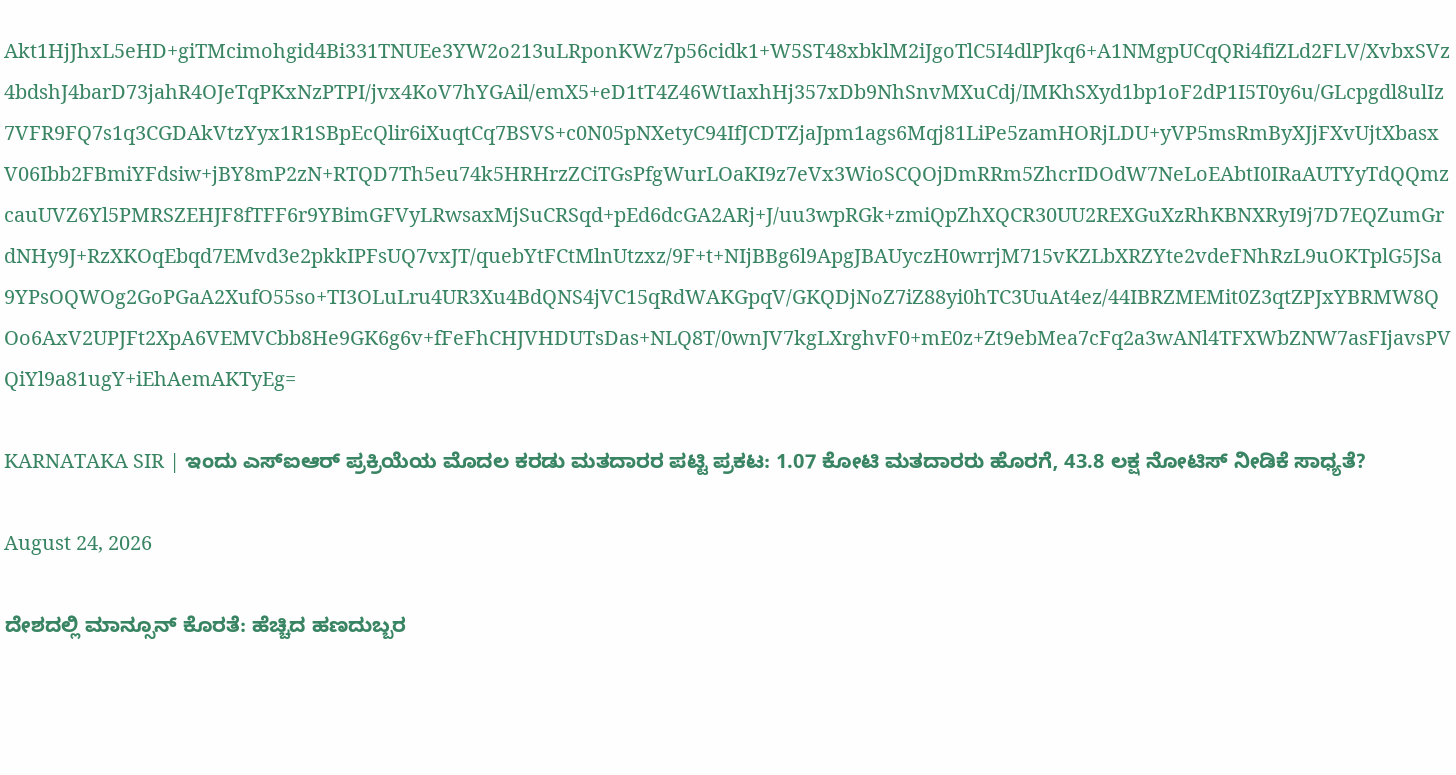Akt1HjJhxL5eHD+giTMcimohgid4Bi331TNUEe3YW2o213uLRponKWz7p56cidk1+W5ST48xbklM2iJgoTlC5I4dlPJkq6+A1NMgpUCqQRi4fiZLd2FLV/XvbxSVz4bdshJ4barD73jahR4OJeTqPKxNzPTPI/jvx4KoV7hYGAil/emX5+eD1tT4Z46WtIaxhHj357xDb9NhSnvMXuCdj/IMKhSXyd1bp1oF2dP1I5T0y6u/GLcpgdl8ulIz7VFR9FQ7s1q3CGDAkVtzYyx1R1SBpEcQlir6iXuqtCq7BSVS+c0N05pNXetyC94IfJCDTZjaJpm1ags6Mqj81LiPe5zamHORjLDU+yVP5msRmByXJjFXvUjtXbasxV06Ibb2FBmiYFdsiw+jBY8mP2zN+RTQD7Th5eu74k5HRHrzZCiTGsPfgWurLOaKI9z7eVx3WioSCQOjDmRRm5ZhcrIDOdW7NeLoEAbtI0IRaAUTYyTdQQmzcauUVZ6Yl5PMRSZEHJF8fTFF6r9YBimGFVyLRwsaxMjSuCRSqd+pEd6dcGA2ARj+J/uu3wpRGk+zmiQpZhXQCR30UU2REXGuXzRhKBNXRyI9j7D7EQZumGrdNHy9J+RzXKOqEbqd7EMvd3e2pkkIPFsUQ7vxJT/quebYtFCtMlnUtzxz/9F+t+NIjBBg6l9ApgJBAUyczH0wrrjM715vKZLbXRZYte2vdeFNhRzL9uOKTplG5JSa9YPsOQWOg2GoPGaA2XufO55so+TI3OLuLru4UR3Xu4BdQNS4jVC15qRdWAKGpqV/GKQDjNoZ7iZ88yi0hTC3UuAt4ez/44IBRZMEMit0Z3qtZPJxYBRMW8QOo6AxV2UPJFt2XpA6VEMVCbb8He9GK6g6v+fFeFhCHJVHDUTsDas+NLQ8T/0wnJV7kgLXrghvF0+mE0z+Zt9ebMea7cFq2a3wANl4TFXWbZNW7asFIjavsPVQiYl9a81ugY+iEhAemAKTyEg=

KARNATAKA SIR | ಇಂದು ಎಸ್ಐಆರ್ ಪ್ರಕ್ರಿಯೆಯ ಮೊದಲ ಕರಡು ಮತದಾರರ ಪಟ್ಟಿ ಪ್ರಕಟ: 1.07 ಕೋಟಿ ಮತದಾರರು ಹೊರಗೆ, 43.8 ಲಕ್ಷ ನೋಟಿಸ್ ನೀಡಿಕೆ ಸಾಧ್ಯತೆ?

August 24, 2026

ದೇಶದಲ್ಲಿ ಮಾನ್ಸೂನ್ ಕೊರತೆ: ಹೆಚ್ಚಿದ ಹಣದುಬ್ಬರ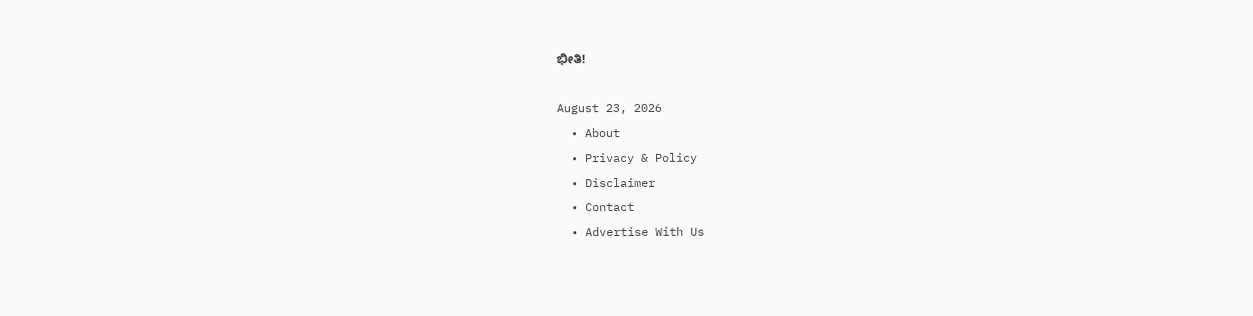ಭೀತಿ!

August 23, 2026
  • About
  • Privacy & Policy
  • Disclaimer
  • Contact
  • Advertise With Us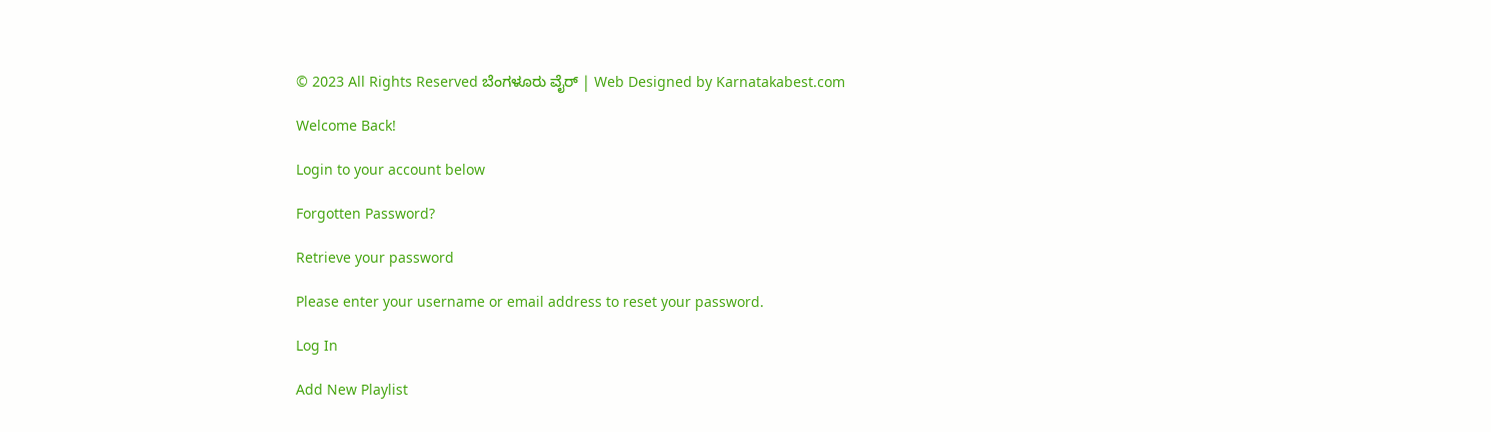© 2023 All Rights Reserved ಬೆಂಗಳೂರು ವೈರ್‌ | Web Designed by Karnatakabest.com

Welcome Back!

Login to your account below

Forgotten Password?

Retrieve your password

Please enter your username or email address to reset your password.

Log In

Add New Playlist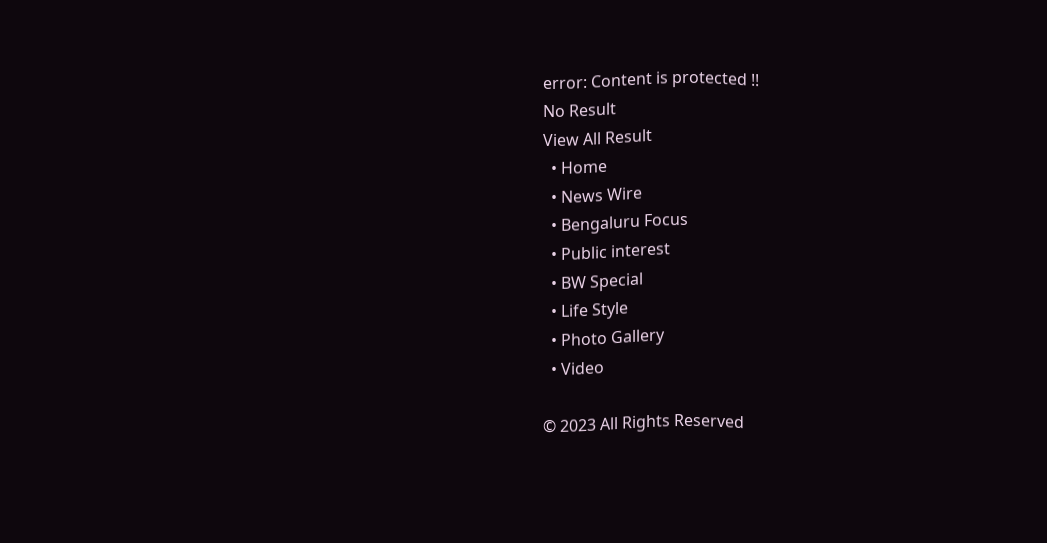error: Content is protected !!
No Result
View All Result
  • Home
  • News Wire
  • Bengaluru Focus
  • Public interest
  • BW Special
  • Life Style
  • Photo Gallery
  • Video

© 2023 All Rights Reserved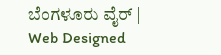ಬೆಂಗಳೂರು ವೈರ್‌ | Web Designed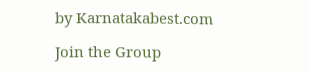by Karnatakabest.com

Join the Group